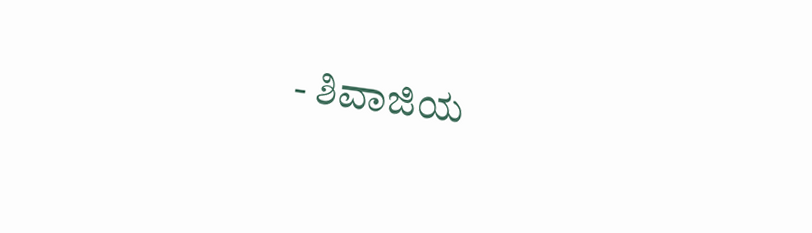- ಶಿವಾಜಿಯ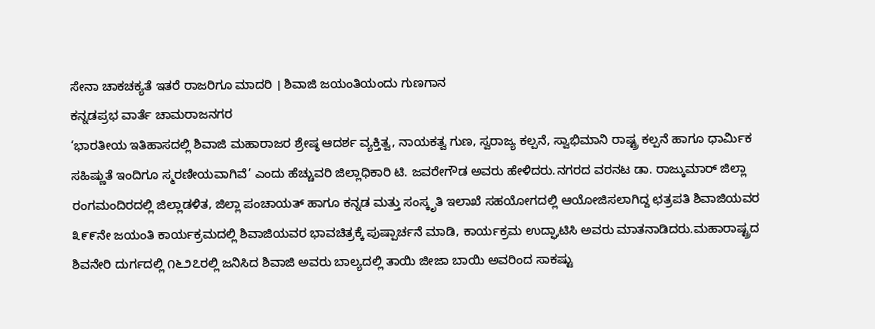ಸೇನಾ ಚಾಕಚಕ್ಯತೆ ಇತರೆ ರಾಜರಿಗೂ ಮಾದರಿ । ಶಿವಾಜಿ ಜಯಂತಿಯಂದು ಗುಣಗಾನ
ಕನ್ನಡಪ್ರಭ ವಾರ್ತೆ ಚಾಮರಾಜನಗರ
‘ಭಾರತೀಯ ಇತಿಹಾಸದಲ್ಲಿ ಶಿವಾಜಿ ಮಹಾರಾಜರ ಶ್ರೇಷ್ಠ ಆದರ್ಶ ವ್ಯಕ್ತಿತ್ವ, ನಾಯಕತ್ವ ಗುಣ, ಸ್ವರಾಜ್ಯ ಕಲ್ಪನೆ, ಸ್ವಾಭಿಮಾನಿ ರಾಷ್ಟ್ರ ಕಲ್ಪನೆ ಹಾಗೂ ಧಾರ್ಮಿಕ ಸಹಿಷ್ಣುತೆ ಇಂದಿಗೂ ಸ್ಮರಣೀಯವಾಗಿವೆ’ ಎಂದು ಹೆಚ್ಚುವರಿ ಜಿಲ್ಲಾಧಿಕಾರಿ ಟಿ. ಜವರೇಗೌಡ ಅವರು ಹೇಳಿದರು.ನಗರದ ವರನಟ ಡಾ. ರಾಜ್ಕುಮಾರ್ ಜಿಲ್ಲಾ ರಂಗಮಂದಿರದಲ್ಲಿ ಜಿಲ್ಲಾಡಳಿತ, ಜಿಲ್ಲಾ ಪಂಚಾಯತ್ ಹಾಗೂ ಕನ್ನಡ ಮತ್ತು ಸಂಸ್ಕೃತಿ ಇಲಾಖೆ ಸಹಯೋಗದಲ್ಲಿ ಆಯೋಜಿಸಲಾಗಿದ್ದ ಛತ್ರಪತಿ ಶಿವಾಜಿಯವರ ೩೯೯ನೇ ಜಯಂತಿ ಕಾರ್ಯಕ್ರಮದಲ್ಲಿ ಶಿವಾಜಿಯವರ ಭಾವಚಿತ್ರಕ್ಕೆ ಪುಷ್ಪಾರ್ಚನೆ ಮಾಡಿ, ಕಾರ್ಯಕ್ರಮ ಉದ್ಘಾಟಿಸಿ ಅವರು ಮಾತನಾಡಿದರು.ಮಹಾರಾಷ್ಟ್ರದ ಶಿವನೇರಿ ದುರ್ಗದಲ್ಲಿ ೧೬೨೭ರಲ್ಲಿ ಜನಿಸಿದ ಶಿವಾಜಿ ಅವರು ಬಾಲ್ಯದಲ್ಲಿ ತಾಯಿ ಜೀಜಾ ಬಾಯಿ ಅವರಿಂದ ಸಾಕಷ್ಟು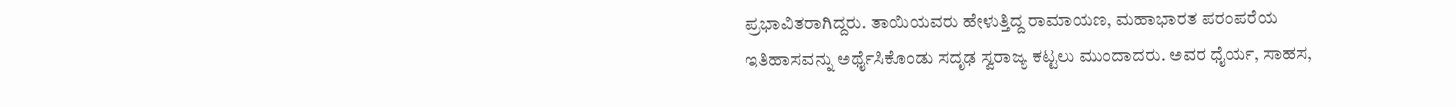ಪ್ರಭಾವಿತರಾಗಿದ್ದರು. ತಾಯಿಯವರು ಹೇಳುತ್ತಿದ್ದ ರಾಮಾಯಣ, ಮಹಾಭಾರತ ಪರಂಪರೆಯ ಇತಿಹಾಸವನ್ನು ಅರ್ಥೈಸಿಕೊಂಡು ಸದೃಢ ಸ್ವರಾಜ್ಯ ಕಟ್ಟಲು ಮುಂದಾದರು. ಅವರ ಧೈರ್ಯ, ಸಾಹಸ,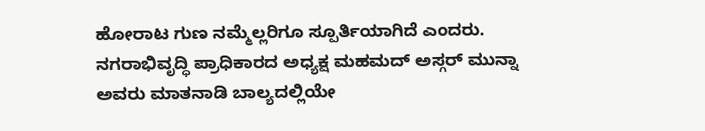ಹೋರಾಟ ಗುಣ ನಮ್ಮೆಲ್ಲರಿಗೂ ಸ್ಪೂರ್ತಿಯಾಗಿದೆ ಎಂದರು.
ನಗರಾಭಿವೃದ್ಧಿ ಪ್ರಾಧಿಕಾರದ ಅಧ್ಯಕ್ಷ ಮಹಮದ್ ಅಸ್ಗರ್ ಮುನ್ನಾ ಅವರು ಮಾತನಾಡಿ ಬಾಲ್ಯದಲ್ಲಿಯೇ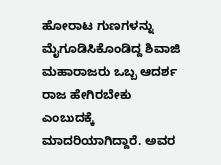ಹೋರಾಟ ಗುಣಗಳನ್ನು ಮೈಗೂಡಿಸಿಕೊಂಡಿದ್ದ ಶಿವಾಜಿ ಮಹಾರಾಜರು ಒಬ್ಬ ಆದರ್ಶ ರಾಜ ಹೇಗಿರಬೇಕು ಎಂಬುದಕ್ಕೆ ಮಾದರಿಯಾಗಿದ್ದಾರೆ. ಅವರ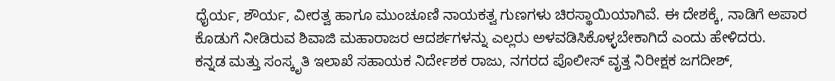ಧೈರ್ಯ, ಶೌರ್ಯ, ವೀರತ್ವ ಹಾಗೂ ಮುಂಚೂಣಿ ನಾಯಕತ್ವ ಗುಣಗಳು ಚಿರಸ್ಥಾಯಿಯಾಗಿವೆ. ಈ ದೇಶಕ್ಕೆ, ನಾಡಿಗೆ ಅಪಾರ ಕೊಡುಗೆ ನೀಡಿರುವ ಶಿವಾಜಿ ಮಹಾರಾಜರ ಆದರ್ಶಗಳನ್ನು ಎಲ್ಲರು ಅಳವಡಿಸಿಕೊಳ್ಳಬೇಕಾಗಿದೆ ಎಂದು ಹೇಳಿದರು.
ಕನ್ನಡ ಮತ್ತು ಸಂಸ್ಕೃತಿ ಇಲಾಖೆ ಸಹಾಯಕ ನಿರ್ದೇಶಕ ರಾಜು, ನಗರದ ಪೊಲೀಸ್ ವೃತ್ತ ನಿರೀಕ್ಷಕ ಜಗದೀಶ್,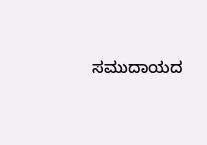ಸಮುದಾಯದ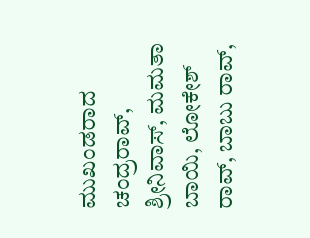ಮುಖಂಡರಾದ ಚಂದ್ರರಾವ್, ಶ್ರೀನಿವಾಸ್, ಮಮತಾ ಬಾಯಿ, ಲೋಕೇಶ್ ರಾವ್, ಬಾಬು ರಾವ್,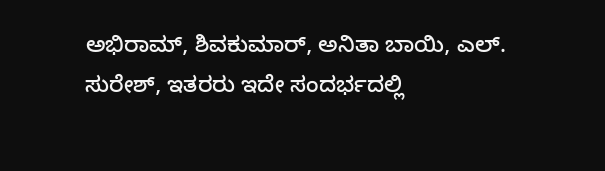ಅಭಿರಾಮ್, ಶಿವಕುಮಾರ್, ಅನಿತಾ ಬಾಯಿ, ಎಲ್. ಸುರೇಶ್, ಇತರರು ಇದೇ ಸಂದರ್ಭದಲ್ಲಿ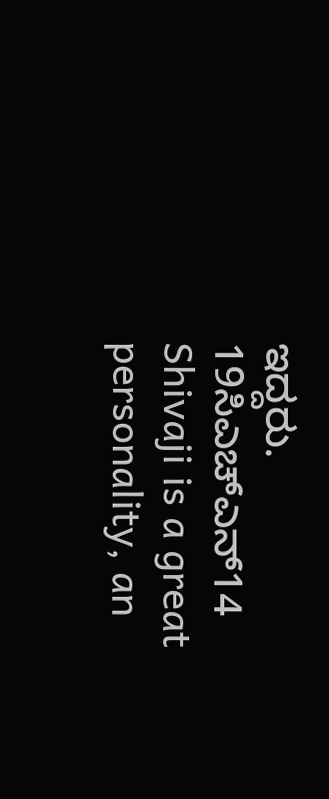ಇದ್ದರು.
19ಸಿಎಚ್ಎನ್14
Shivaji is a great personality, an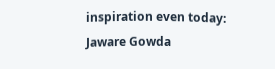inspiration even today: Jaware Gowda